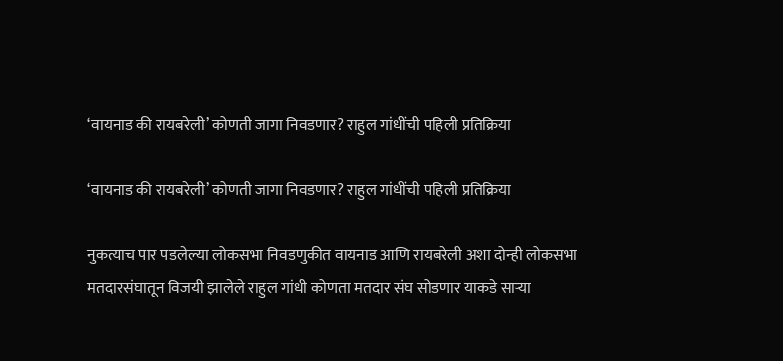‘वायनाड की रायबरेली’ कोणती जागा निवडणार? राहुल गांधींची पहिली प्रतिक्रिया

‘वायनाड की रायबरेली’ कोणती जागा निवडणार? राहुल गांधींची पहिली प्रतिक्रिया

नुकत्याच पार पडलेल्या लोकसभा निवडणुकीत वायनाड आणि रायबरेली अशा दोन्ही लोकसभा मतदारसंघातून विजयी झालेले राहुल गांधी कोणता मतदार संघ सोडणार याकडे साऱ्या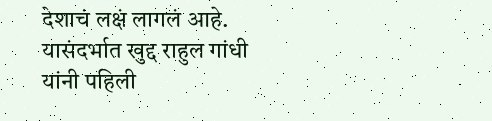देशाचं लक्षं लागलं आहे. यासंदर्भात खुद्द राहुल गांधी यांनी पहिली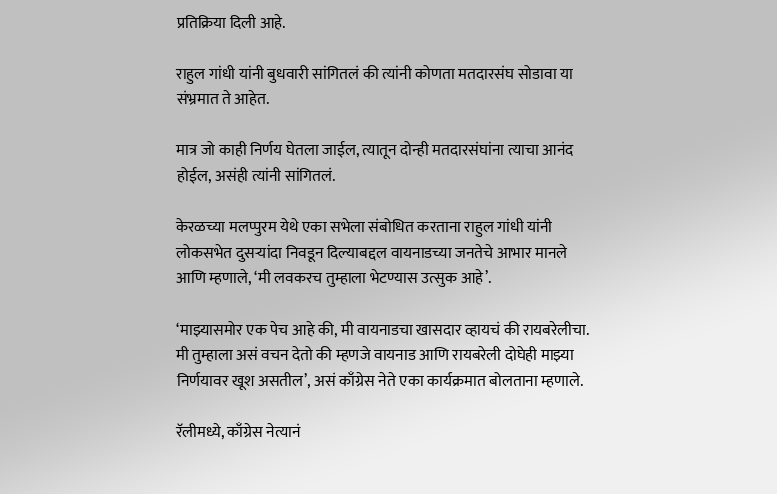प्रतिक्रिया दिली आहे.

राहुल गांधी यांनी बुधवारी सांगितलं की त्यांनी कोणता मतदारसंघ सोडावा या संभ्रमात ते आहेत.

मात्र जो काही निर्णय घेतला जाईल, त्यातून दोन्ही मतदारसंघांना त्याचा आनंद होईल, असंही त्यांनी सांगितलं.

केरळच्या मलप्पुरम येथे एका सभेला संबोधित करताना राहुल गांधी यांनी लोकसभेत दुसऱ्यांदा निवडून दिल्याबद्दल वायनाडच्या जनतेचे आभार मानले आणि म्हणाले, ‘मी लवकरच तुम्हाला भेटण्यास उत्सुक आहे’.

‘माझ्यासमोर एक पेच आहे की, मी वायनाडचा खासदार व्हायचं की रायबरेलीचा. मी तुम्हाला असं वचन देतो की म्हणजे वायनाड आणि रायबरेली दोघेही माझ्या निर्णयावर खूश असतील’, असं काँग्रेस नेते एका कार्यक्रमात बोलताना म्हणाले.

रॅलीमध्ये, काँग्रेस नेत्यानं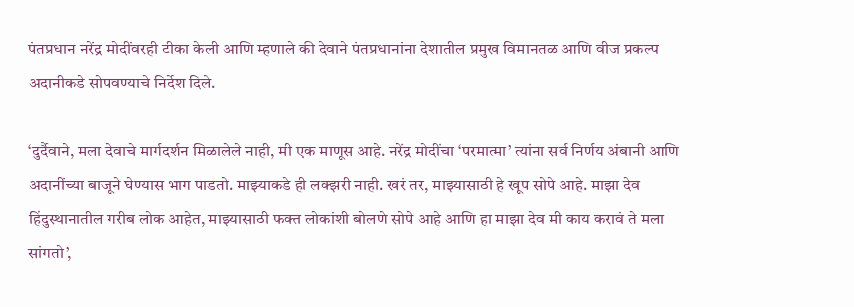पंतप्रधान नरेंद्र मोदींवरही टीका केली आणि म्हणाले की देवाने पंतप्रधानांना देशातील प्रमुख विमानतळ आणि वीज प्रकल्प अदानीकडे सोपवण्याचे निर्देश दिले.

‘दुर्दैवाने, मला देवाचे मार्गदर्शन मिळालेले नाही, मी एक माणूस आहे. नरेंद्र मोदींचा ‘परमात्मा’ त्यांना सर्व निर्णय अंबानी आणि अदानींच्या बाजूने घेण्यास भाग पाडतो. माझ्याकडे ही लक्झरी नाही. खरं तर, माझ्यासाठी हे खूप सोपे आहे. माझा देव हिंदुस्थानातील गरीब लोक आहेत, माझ्यासाठी फक्त लोकांशी बोलणे सोपे आहे आणि हा माझा देव मी काय करावं ते मला सांगतो’,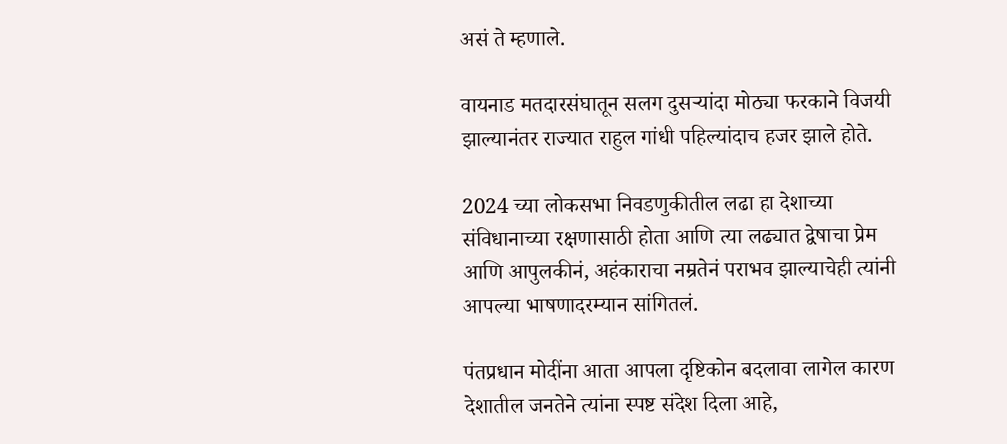असं ते म्हणाले.

वायनाड मतदारसंघातून सलग दुसऱ्यांदा मोठ्या फरकाने विजयी झाल्यानंतर राज्यात राहुल गांधी पहिल्यांदाच हजर झाले होते.

2024 च्या लोकसभा निवडणुकीतील लढा हा देशाच्या संविधानाच्या रक्षणासाठी होता आणि त्या लढ्यात द्वेषाचा प्रेम आणि आपुलकीनं, अहंकाराचा नम्रतेनं पराभव झाल्याचेही त्यांनी आपल्या भाषणादरम्यान सांगितलं.

पंतप्रधान मोदींना आता आपला दृष्टिकोन बदलावा लागेल कारण देशातील जनतेने त्यांना स्पष्ट संदेश दिला आहे,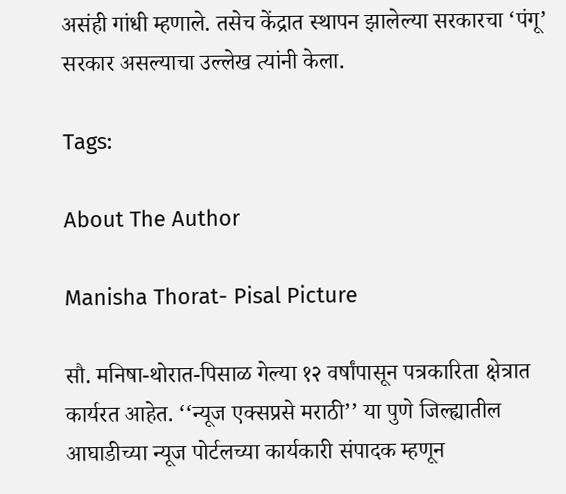असंही गांधी म्हणाले. तसेच केंद्रात स्थापन झालेल्या सरकारचा ‘पंगू’ सरकार असल्याचा उल्लेख त्यांनी केला.

Tags:

About The Author

Manisha Thorat- Pisal Picture

सौ. मनिषा-थोरात-पिसाळ गेल्या १२ वर्षांपासून पत्रकारिता क्षेत्रात कार्यरत आहेत. ‘‘न्यूज एक्सप्रसे मराठी’’ या पुणे जिल्ह्यातील आघाडीच्या न्यूज पोर्टलच्या कार्यकारी संपादक म्हणून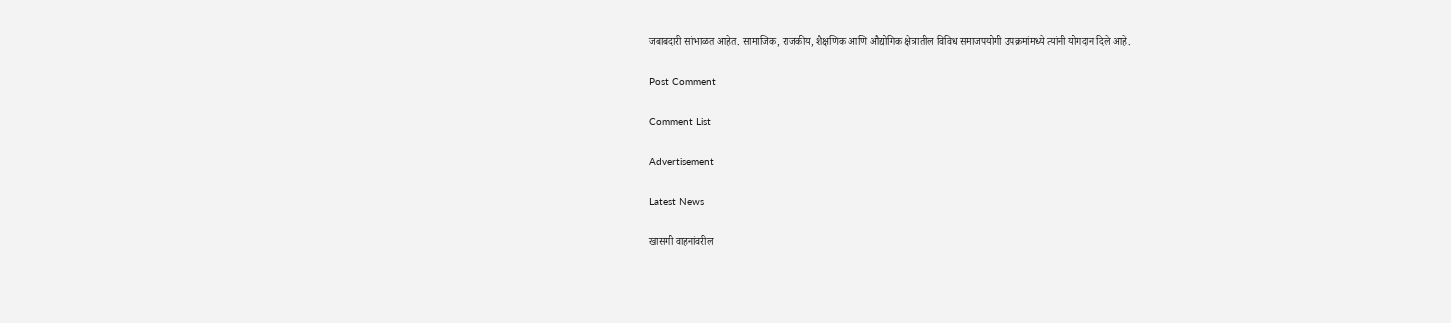जबाबदारी सांभाळत आहेत. सामाजिक, राजकीय, शैक्षणिक आणि औद्योगिक क्षेत्रातील विविध समाजपयोगी उपक्रमांमध्ये त्यांनी योगदान दिले आहे.

Post Comment

Comment List

Advertisement

Latest News

खासगी वाहनांवरील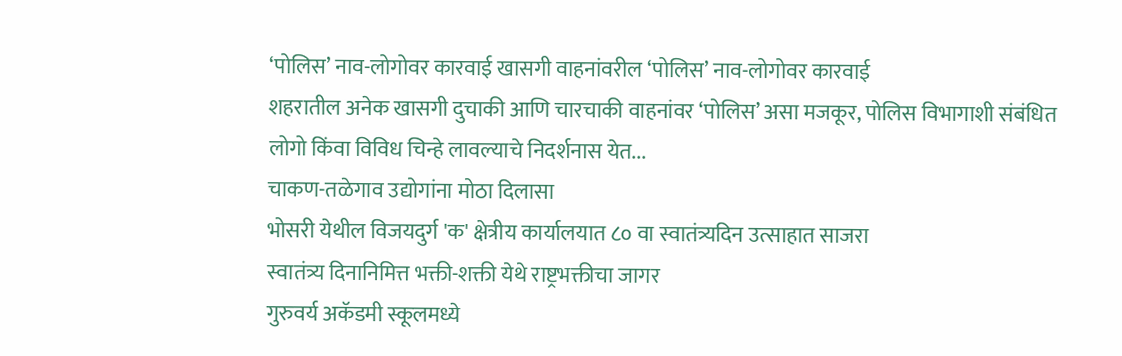‘पोलिस’ नाव-लोगोवर कारवाई खासगी वाहनांवरील ‘पोलिस’ नाव-लोगोवर कारवाई
शहरातील अनेक खासगी दुचाकी आणि चारचाकी वाहनांवर ‘पोलिस’ असा मजकूर, पोलिस विभागाशी संबंधित लोगो किंवा विविध चिन्हे लावल्याचे निदर्शनास येत...
चाकण-तळेगाव उद्योगांना मोठा दिलासा
भोसरी येथील विजयदुर्ग 'क' क्षेत्रीय कार्यालयात ८० वा स्वातंत्र्यदिन उत्साहात साजरा
स्वातंत्र्य दिनानिमित्त भक्ती-शक्ती येथे राष्ट्रभक्तीचा जागर
गुरुवर्य अकॅडमी स्कूलमध्ये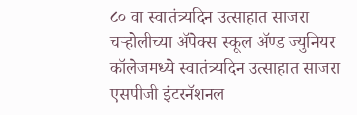८० वा स्वातंत्र्यदिन उत्साहात साजरा
चऱ्होलीच्या अ‍ॅपेक्स स्कूल अ‍ॅण्ड ज्युनियर कॉलेजमध्ये स्वातंत्र्यदिन उत्साहात साजरा
एसपीजी इंटरनॅशनल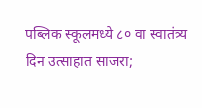पब्लिक स्कूलमध्ये ८० वा स्वातंत्र्य दिन उत्साहात साजरा;